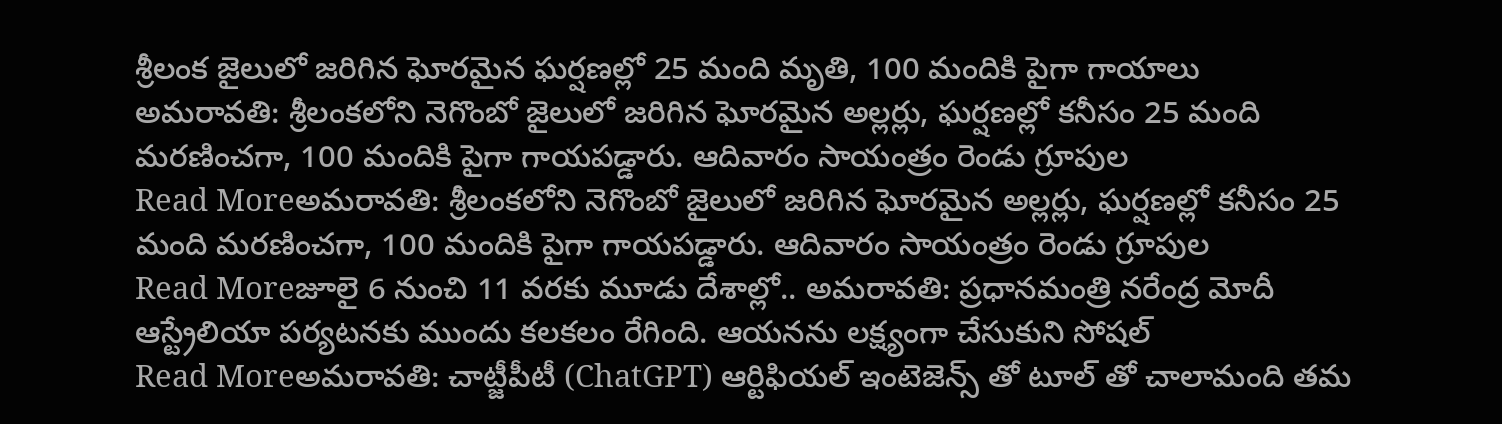శ్రీలంక జైలులో జరిగిన ఘోరమైన ఘర్షణల్లో 25 మంది మృతి, 100 మందికి పైగా గాయాలు
అమరావతి: శ్రీలంకలోని నెగొంబో జైలులో జరిగిన ఘోరమైన అల్లర్లు, ఘర్షణల్లో కనీసం 25 మంది మరణించగా, 100 మందికి పైగా గాయపడ్డారు. ఆదివారం సాయంత్రం రెండు గ్రూపుల
Read Moreఅమరావతి: శ్రీలంకలోని నెగొంబో జైలులో జరిగిన ఘోరమైన అల్లర్లు, ఘర్షణల్లో కనీసం 25 మంది మరణించగా, 100 మందికి పైగా గాయపడ్డారు. ఆదివారం సాయంత్రం రెండు గ్రూపుల
Read Moreజూలై 6 నుంచి 11 వరకు మూడు దేశాల్లో.. అమరావతి: ప్రధానమంత్రి నరేంద్ర మోదీ ఆస్ట్రేలియా పర్యటనకు ముందు కలకలం రేగింది. ఆయనను లక్ష్యంగా చేసుకుని సోషల్
Read Moreఅమరావతి: చాట్జీపీటీ (ChatGPT) ఆర్టిఫియల్ ఇంటెజెన్స్ తో టూల్ తో చాలామంది తమ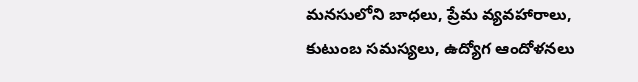మనసులోని బాధలు, ప్రేమ వ్యవహారాలు, కుటుంబ సమస్యలు, ఉద్యోగ ఆందోళనలు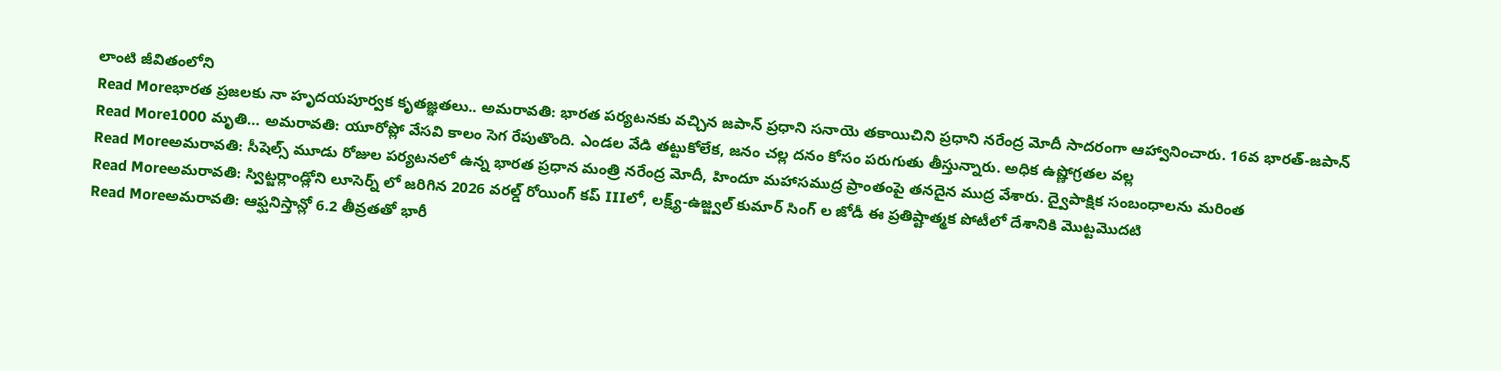లాంటి జీవితంలోని
Read Moreభారత ప్రజలకు నా హృదయపూర్వక కృతజ్ఞతలు.. అమరావతి: భారత పర్యటనకు వచ్చిన జపాన్ ప్రధాని సనాయె తకాయిచిని ప్రధాని నరేంద్ర మోదీ సాదరంగా ఆహ్వానించారు. 16వ భారత్-జపాన్
Read More1000 మృతి… అమరావతి: యూరోప్లో వేసవి కాలం సెగ రేపుతొంది. ఎండల వేడి తట్టుకోలేక, జనం చల్ల దనం కోసం పరుగుతు తీస్తున్నారు. అధిక ఉష్ణోగ్రతల వల్ల
Read Moreఅమరావతి: సీషెల్స్ మూడు రోజుల పర్యటనలో ఉన్న భారత ప్రధాన మంత్రి నరేంద్ర మోదీ, హిందూ మహాసముద్ర ప్రాంతంపై తనదైన ముద్ర వేశారు. ద్వైపాక్షిక సంబంధాలను మరింత
Read Moreఅమరావతి: స్విట్జర్లాండ్లోని లూసెర్న్ లో జరిగిన 2026 వరల్డ్ రోయింగ్ కప్ IIIలో, లక్ష్య్-ఉజ్జ్వల్ కుమార్ సింగ్ ల జోడీ ఈ ప్రతిష్టాత్మక పోటీలో దేశానికి మొట్టమొదటి
Read Moreఅమరావతి: ఆఫ్ఘనిస్తాన్లో 6.2 తీవ్రతతో భారీ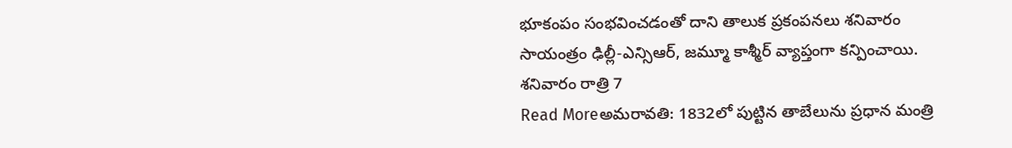భూకంపం సంభవించడంతో దాని తాలుక ప్రకంపనలు శనివారం సాయంత్రం ఢిల్లీ-ఎన్సిఆర్, జమ్మూ కాశ్మీర్ వ్యాప్తంగా కన్పించాయి. శనివారం రాత్రి 7
Read Moreఅమరావతి: 1832లో పుట్టిన తాబేలును ప్రధాన మంత్రి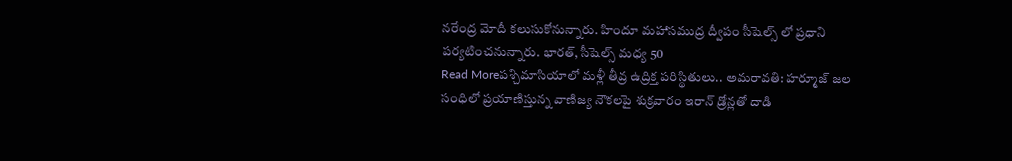నరేంద్ర మోదీ కలుసుకోనున్నారు. హిందూ మహాసముద్ర ద్వీపం సీషెల్స్ లో ప్రధాని పర్యటించనున్నారు. భారత్, సీషెల్స్ మధ్య 50
Read Moreపశ్చిమాసియాలో మళ్లీ తీవ్ర ఉద్రిక్త పరిస్థితులు.. అమరావతి: హర్మూజ్ జల సంధిలో ప్రయాణిస్తున్న వాణిజ్య నౌకలపై శుక్రవారం ఇరాన్ డ్రోన్లతో దాడి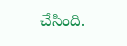చేసింది.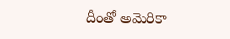దీంతో అమెరికా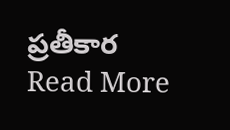ప్రతీకార
Read More